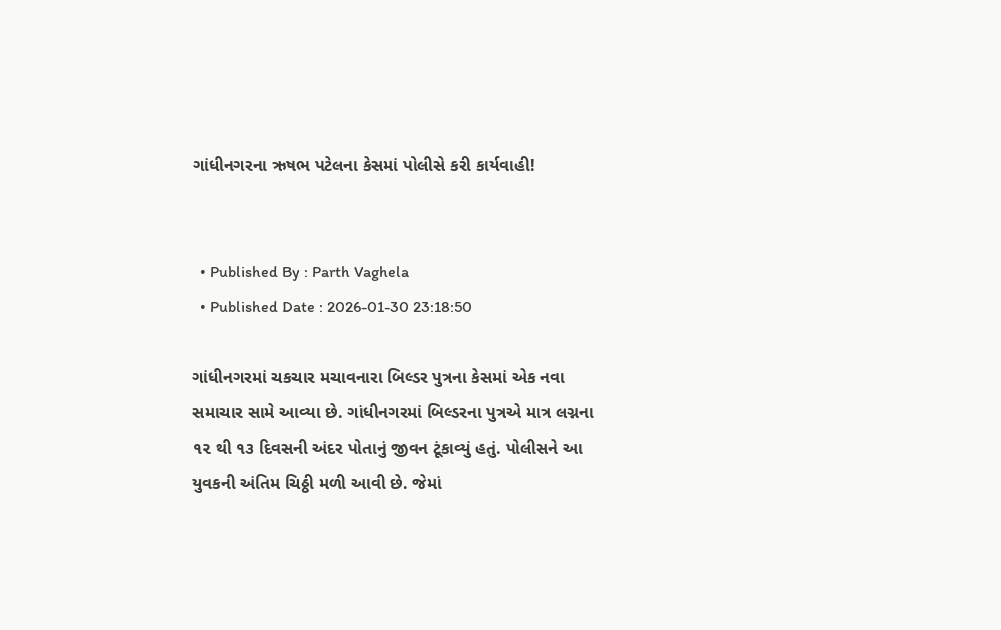ગાંધીનગરના ઋષભ પટેલના કેસમાં પોલીસે કરી કાર્યવાહી!


  • Published By : Parth Vaghela
  • Published Date : 2026-01-30 23:18:50

ગાંધીનગરમાં ચકચાર મચાવનારા બિલ્ડર પુત્રના કેસમાં એક નવા સમાચાર સામે આવ્યા છે. ગાંધીનગરમાં બિલ્ડરના પુત્રએ માત્ર લગ્નના ૧૨ થી ૧૩ દિવસની અંદર પોતાનું જીવન ટૂંકાવ્યું હતું. પોલીસને આ યુવકની અંતિમ ચિઠ્ઠી મળી આવી છે. જેમાં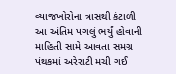વ્યાજખોરોના ત્રાસથી કંટાળી આ અંતિમ પગલું ભર્યું હોવાની માહિતી સામે આવતા સમગ્ર પંથકમાં અરેરાટી મચી ગઈ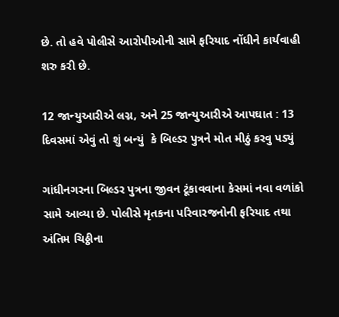છે. તો હવે પોલીસે આરોપીઓની સામે ફરિયાદ નોંધીને કાર્યવાહી શરુ કરી છે.

12 જાન્યુઆરીએ લગ્ન, અને 25 જાન્યુઆરીએ આપઘાત : 13 દિવસમાં એવું તો શું બન્યું  કે બિલ્ડર પુત્રને મોત મીઠું કરવુ પડ્યું

ગાંધીનગરના બિલ્ડર પુત્રના જીવન ટૂંકાવવાના કેસમાં નવા વળાંકો સામે આવ્યા છે. પોલીસે મૃતકના પરિવારજનોની ફરિયાદ તથા અંતિમ ચિઠ્ઠીના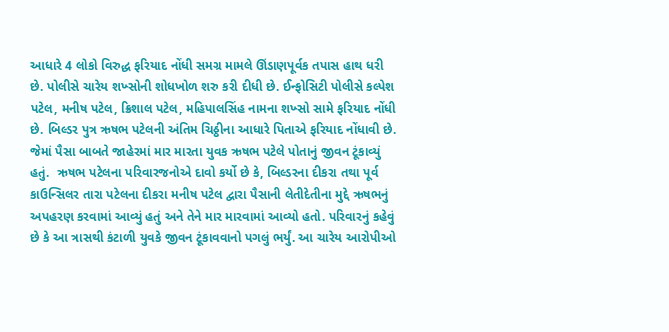આધારે 4 લોકો વિરુદ્ધ ફરિયાદ નોંધી સમગ્ર મામલે ઊંડાણપૂર્વક તપાસ હાથ ધરી છે. પોલીસે ચારેય શખ્સોની શોધખોળ શરુ કરી દીધી છે. ઈન્ફોસિટી પોલીસે કલ્પેશ પટેલ, મનીષ પટેલ, ક્રિશાલ પટેલ, મહિપાલસિંહ નામના શખ્સો સામે ફરિયાદ નોંધી છે. બિલ્ડર પુત્ર ઋષભ પટેલની અંતિમ ચિઠ્ઠીના આધારે પિતાએ ફરિયાદ નોંધાવી છે. જેમાં પૈસા બાબતે જાહેરમાં માર મારતા યુવક ઋષભ પટેલે પોતાનું જીવન ટૂંકાવ્યું હતું.  ઋષભ પટેલના પરિવારજનોએ દાવો કર્યો છે કે, બિલ્ડરના દીકરા તથા પૂર્વ કાઉન્સિલર તારા પટેલના દીકરા મનીષ પટેલ દ્વારા પૈસાની લેતીદેતીના મુદ્દે ઋષભનું અપહરણ કરવામાં આવ્યું હતું અને તેને માર મારવામાં આવ્યો હતો. પરિવારનું કહેવું છે કે આ ત્રાસથી કંટાળી યુવકે જીવન ટૂંકાવવાનો પગલું ભર્યું. આ ચારેય આરોપીઓ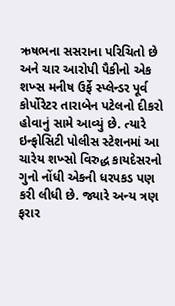ઋષભના સસરાના પરિચિતો છે અને ચાર આરોપી પૈકીનો એક શખ્સ મનીષ ઉર્ફે સ્પ્લેન્ડર પૂર્વ કોર્પોરેટર તારાબેન પટેલનો દીકરો હોવાનું સામે આવ્યું છે. ત્યારે ઇન્ફોસિટી પોલીસ સ્ટેશનમાં આ ચારેય શખ્સો વિરુદ્ધ કાયદેસરનો ગુનો નોંધી એકની ધરપકડ પણ કરી લીધી છે. જ્યારે અન્ય ત્રણ ફરાર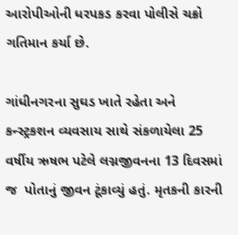આરોપીઓની ધરપકડ કરવા પોલીસે ચક્રો ગતિમાન કર્યા છે.

ગાંધીનગરના સુઘડ ખાતે રહેતા અને કન્સ્ટ્રકશન વ્યવસાય સાથે સંકળાયેલા 25 વર્ષીય ઋષભ પટેલે લગ્નજીવનના 13 દિવસમાં જ  પોતાનું જીવન ટૂંકાવ્યું હતું. મૃતકની કારની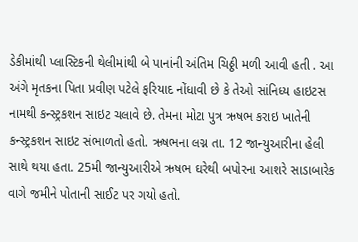ડેકીમાંથી પ્લાસ્ટિકની થેલીમાંથી બે પાનાંની અંતિમ ચિઠ્ઠી મળી આવી હતી . આ અંગે મૃતકના પિતા પ્રવીણ પટેલે ફરિયાદ નોંધાવી છે કે તેઓ સાંનિધ્ય હાઇટસ નામથી કન્સ્ટ્રકશન સાઇટ ચલાવે છે. તેમના મોટા પુત્ર ઋષભ કરાઇ ખાતેની કન્સ્ટ્રકશન સાઇટ સંભાળતો હતો. ઋષભના લગ્ન તા. 12 જાન્યુઆરીના હેલી સાથે થયા હતા. 25મી જાન્યુઆરીએ ઋષભ ઘરેથી બપોરના આશરે સાડાબારેક વાગે જમીને પોતાની સાઈટ પર ગયો હતો.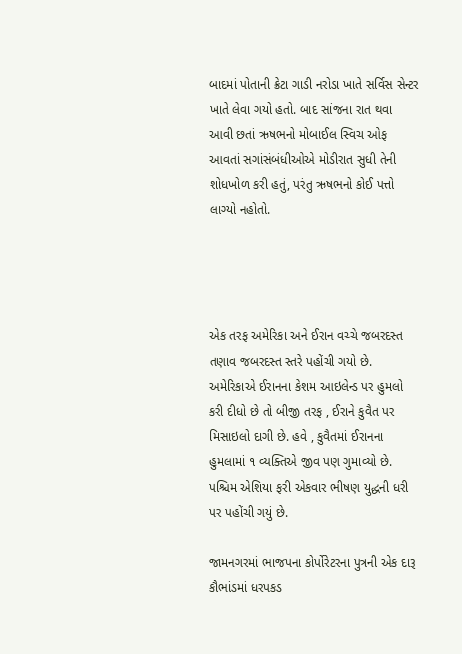બાદમાં પોતાની ક્રેટા ગાડી નરોડા ખાતે સર્વિસ સેન્ટર ખાતે લેવા ગયો હતો. બાદ સાંજના રાત થવા આવી છતાં ઋષભનો મોબાઈલ સ્વિચ ઓફ આવતાં સગાંસંબંધીઓએ મોડીરાત સુધી તેની શોધખોળ કરી હતું, પરંતુ ઋષભનો કોઈ પત્તો લાગ્યો નહોતો.




એક તરફ અમેરિકા અને ઈરાન વચ્ચે જબરદસ્ત તણાવ જબરદસ્ત સ્તરે પહોંચી ગયો છે. અમેરિકાએ ઈરાનના કેશમ આઇલેન્ડ પર હુમલો કરી દીધો છે તો બીજી તરફ , ઈરાને કુવૈત પર મિસાઇલો દાગી છે. હવે , કુવૈતમાં ઈરાનના હુમલામાં ૧ વ્યક્તિએ જીવ પણ ગુમાવ્યો છે. પશ્ચિમ એશિયા ફરી એકવાર ભીષણ યુદ્ધની ધરી પર પહોંચી ગયું છે.

જામનગરમાં ભાજપના કોર્પોરેટરના પુત્રની એક દારૂ કૌભાંડમાં ધરપકડ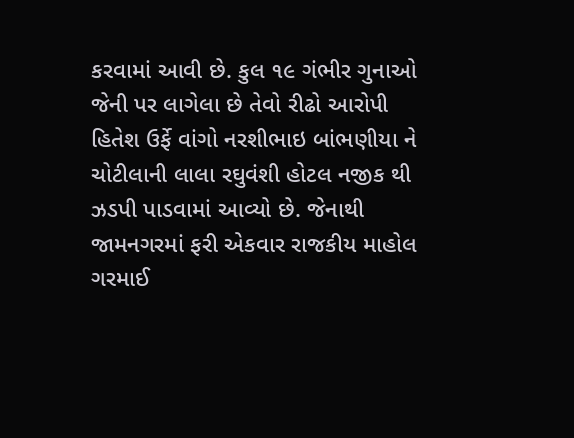કરવામાં આવી છે. કુલ ૧૯ ગંભીર ગુનાઓ જેની પર લાગેલા છે તેવો રીઢો આરોપી હિતેશ ઉર્ફે વાંગો નરશીભાઇ બાંભણીયા ને ચોટીલાની લાલા રઘુવંશી હોટલ નજીક થી ઝડપી પાડવામાં આવ્યો છે. જેનાથી જામનગરમાં ફરી એકવાર રાજકીય માહોલ ગરમાઈ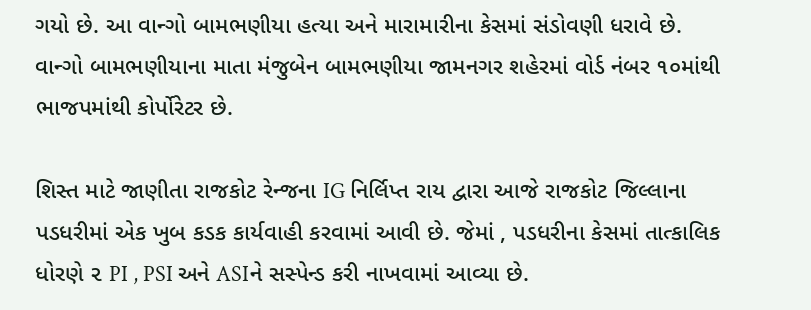ગયો છે. આ વાન્ગો બામભણીયા હત્યા અને મારામારીના કેસમાં સંડોવણી ધરાવે છે. વાન્ગો બામભણીયાના માતા મંજુબેન બામભણીયા જામનગર શહેરમાં વોર્ડ નંબર ૧૦માંથી ભાજપમાંથી કોર્પોરેટર છે.

શિસ્ત માટે જાણીતા રાજકોટ રેન્જના IG નિર્લિપ્ત રાય દ્વારા આજે રાજકોટ જિલ્લાના પડધરીમાં એક ખુબ કડક કાર્યવાહી કરવામાં આવી છે. જેમાં , પડધરીના કેસમાં તાત્કાલિક ધોરણે ૨ PI , PSI અને ASIને સસ્પેન્ડ કરી નાખવામાં આવ્યા છે.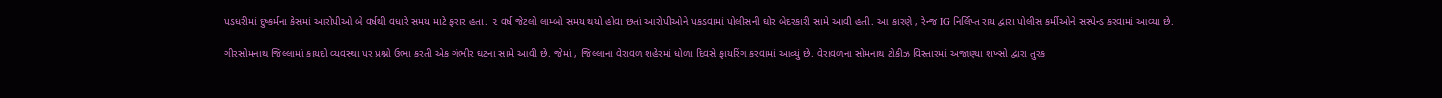પડધરીમાં દુષ્કર્મના કેસમાં આરોપીઓ બે વર્ષથી વધારે સમય માટે ફરાર હતા. ૨ વર્ષ જેટલો લામ્બો સમય થયો હોવા છતાં આરોપીઓને પકડવામાં પોલીસની ઘોર બેદરકારી સામે આવી હતી. આ કારણે , રેન્જ IG નિર્લિપ્ત રાય દ્વારા પોલીસ કર્મીઓને સસ્પેન્ડ કરવામાં આવ્યા છે.

ગીરસોમનાથ જિલ્લામાં કાયદો વ્યવસ્થા પર પ્રશ્નો ઉભા કરતી એક ગંભીર ઘટના સામે આવી છે. જેમાં , જિલ્લાના વેરાવળ શહેરમાં ધોળા દિવસે ફાયરિંગ કરવામાં આવ્યું છે. વેરાવળના સોમનાથ ટોકીઝ વિસ્તારમાં અજાણ્યા શખ્સો દ્વારા તુરક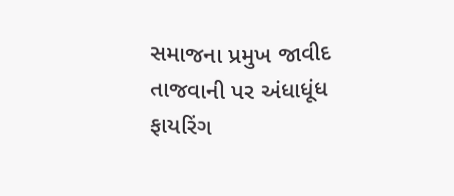સમાજના પ્રમુખ જાવીદ તાજવાની પર અંધાધૂંધ ફાયરિંગ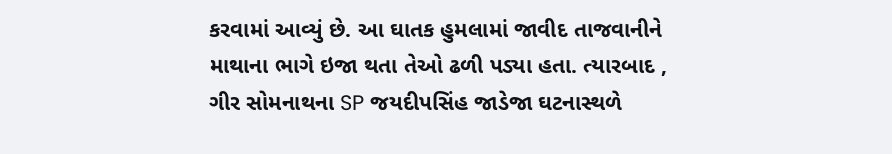કરવામાં આવ્યું છે. આ ઘાતક હુમલામાં જાવીદ તાજવાનીને માથાના ભાગે ઇજા થતા તેઓ ઢળી પડ્યા હતા. ત્યારબાદ , ગીર સોમનાથના SP જયદીપસિંહ જાડેજા ઘટનાસ્થળે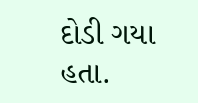દોડી ગયા હતા.